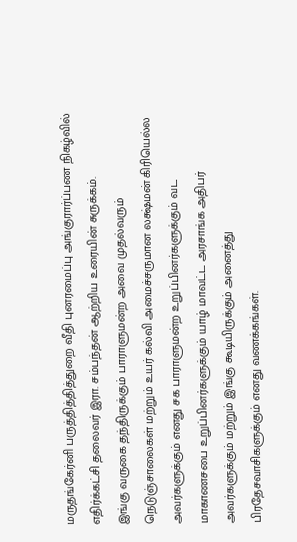மருதங்கேர்னி பருத்தித்தித்துறை வீதி புனரமைப்பு அங்குரார்ப்பண நிகழ்வில் எதிர்க்கட்சி தலைவர் இரா. சம்பந்தன் ஆற்றிய உரையின் சுருக்கம்.
இங்கு வருகை தந்திருக்கும் பாராளுமன்ற அவை முதல்வரும் நெடுஞ்சாலைகள் மற்றும் உயர் கல்வி அமைச்சருமான லக்ஷ்மன் கிரியெல்ல அவர்களுக்கும் எனது சக பாராளுமன்ற உறுப்பினர்களுக்கும் வட மாகாணசபை உறுப்பினர்களுக்கும் யாழ் மாவட்ட அரசாங்க அதிபர் அவர்களுக்கும் மற்றும் இங்கு கூடியிருக்கும் அனைத்து பிரதேசவாசிகளுக்கும் எனது வணக்கங்கள்.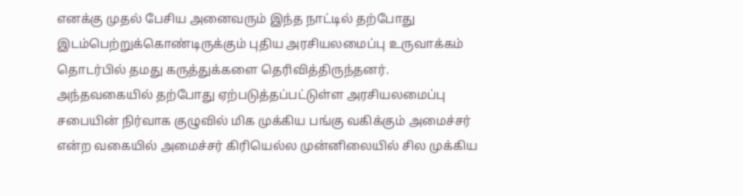எனக்கு முதல் பேசிய அனைவரும் இந்த நாட்டில் தற்போது இடம்பெற்றுக்கொண்டிருக்கும் புதிய அரசியலமைப்பு உருவாக்கம் தொடர்பில் தமது கருத்துக்களை தெரிவித்திருந்தனர். அந்தவகையில் தற்போது ஏற்படுத்தப்பட்டுள்ள அரசியலமைப்பு சபையின் நிர்வாக குழுவில் மிக முக்கிய பங்கு வகிக்கும் அமைச்சர் என்ற வகையில் அமைச்சர் கிரியெல்ல முன்னிலையில் சில முக்கிய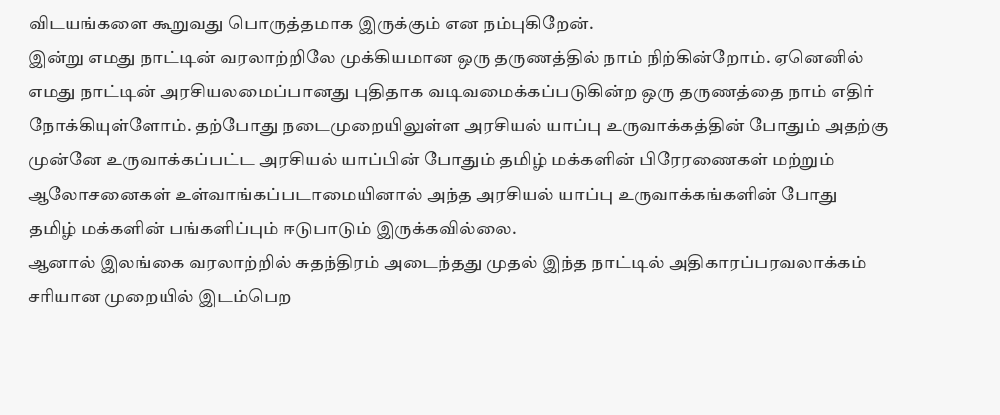விடயங்களை கூறுவது பொருத்தமாக இருக்கும் என நம்புகிறேன்.
இன்று எமது நாட்டின் வரலாற்றிலே முக்கியமான ஒரு தருணத்தில் நாம் நிற்கின்றோம். ஏனெனில் எமது நாட்டின் அரசியலமைப்பானது புதிதாக வடிவமைக்கப்படுகின்ற ஒரு தருணத்தை நாம் எதிர் நோக்கியுள்ளோம். தற்போது நடைமுறையிலுள்ள அரசியல் யாப்பு உருவாக்கத்தின் போதும் அதற்கு முன்னே உருவாக்கப்பட்ட அரசியல் யாப்பின் போதும் தமிழ் மக்களின் பிரேரணைகள் மற்றும் ஆலோசனைகள் உள்வாங்கப்படாமையினால் அந்த அரசியல் யாப்பு உருவாக்கங்களின் போது தமிழ் மக்களின் பங்களிப்பும் ஈடுபாடும் இருக்கவில்லை.
ஆனால் இலங்கை வரலாற்றில் சுதந்திரம் அடைந்தது முதல் இந்த நாட்டில் அதிகாரப்பரவலாக்கம் சரியான முறையில் இடம்பெற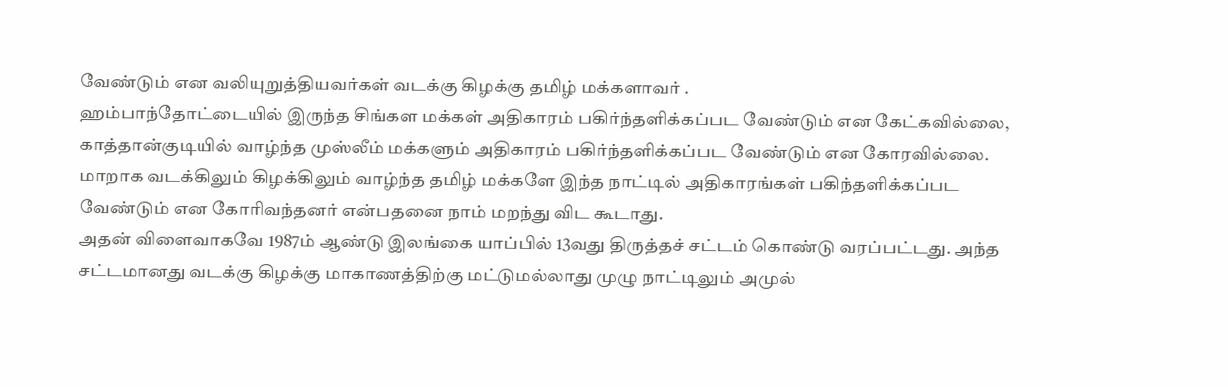வேண்டும் என வலியுறுத்தியவர்கள் வடக்கு கிழக்கு தமிழ் மக்களாவர் .
ஹம்பாந்தோட்டையில் இருந்த சிங்கள மக்கள் அதிகாரம் பகிர்ந்தளிக்கப்பட வேண்டும் என கேட்கவில்லை, காத்தான்குடியில் வாழ்ந்த முஸ்லீம் மக்களும் அதிகாரம் பகிர்ந்தளிக்கப்பட வேண்டும் என கோரவில்லை. மாறாக வடக்கிலும் கிழக்கிலும் வாழ்ந்த தமிழ் மக்களே இந்த நாட்டில் அதிகாரங்கள் பகிந்தளிக்கப்பட வேண்டும் என கோரிவந்தனர் என்பதனை நாம் மறந்து விட கூடாது.
அதன் விளைவாகவே 1987ம் ஆண்டு இலங்கை யாப்பில் 13வது திருத்தச் சட்டம் கொண்டு வரப்பட்டது. அந்த சட்டமானது வடக்கு கிழக்கு மாகாணத்திற்கு மட்டுமல்லாது முழு நாட்டிலும் அமுல்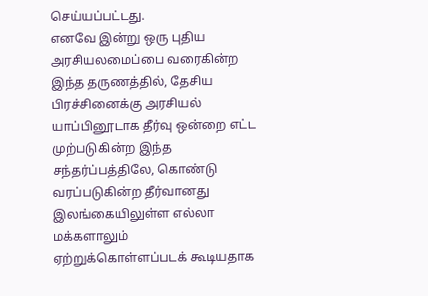செய்யப்பட்டது.
எனவே இன்று ஒரு புதிய அரசியலமைப்பை வரைகின்ற இந்த தருணத்தில், தேசிய பிரச்சினைக்கு அரசியல் யாப்பினூடாக தீர்வு ஒன்றை எட்ட முற்படுகின்ற இந்த சந்தர்ப்பத்திலே, கொண்டு வரப்படுகின்ற தீர்வானது இலங்கையிலுள்ள எல்லா மக்களாலும் ஏற்றுக்கொள்ளப்படக் கூடியதாக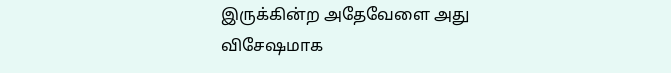இருக்கின்ற அதேவேளை அது விசேஷமாக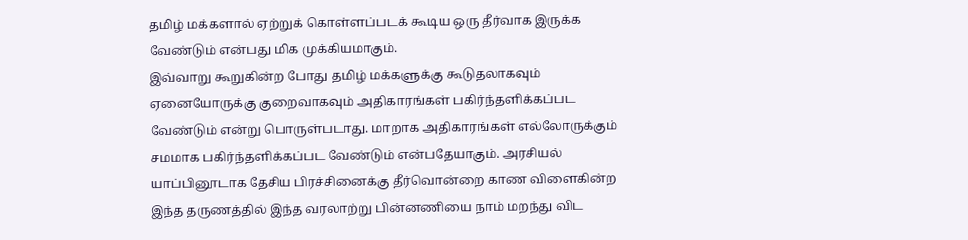தமிழ் மக்களால் ஏற்றுக் கொள்ளப்படக் கூடிய ஒரு தீர்வாக இருக்க வேண்டும் என்பது மிக முக்கியமாகும்.
இவ்வாறு கூறுகின்ற போது தமிழ் மக்களுக்கு கூடுதலாகவும் ஏனையோருக்கு குறைவாகவும் அதிகாரங்கள் பகிர்ந்தளிக்கப்பட வேண்டும் என்று பொருள்படாது. மாறாக அதிகாரங்கள் எல்லோருக்கும் சமமாக பகிர்ந்தளிக்கப்பட வேண்டும் என்பதேயாகும். அரசியல் யாப்பினூடாக தேசிய பிரச்சினைக்கு தீர்வொன்றை காண விளைகின்ற இந்த தருணத்தில் இந்த வரலாற்று பின்னணியை நாம் மறந்து விட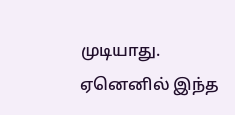முடியாது. ஏனெனில் இந்த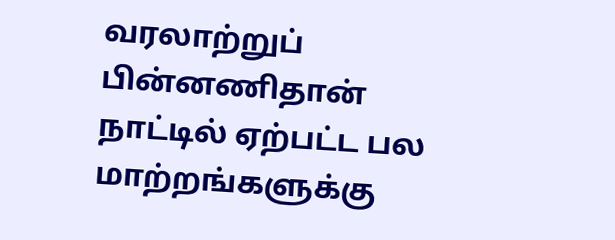வரலாற்றுப் பின்னணிதான் நாட்டில் ஏற்பட்ட பல மாற்றங்களுக்கு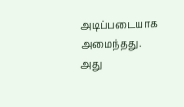அடிப்படையாக அமைந்தது.
அது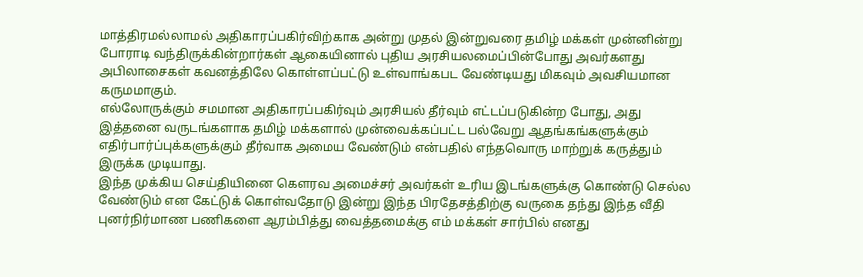மாத்திரமல்லாமல் அதிகாரப்பகிர்விற்காக அன்று முதல் இன்றுவரை தமிழ் மக்கள் முன்னின்று போராடி வந்திருக்கின்றார்கள் ஆகையினால் புதிய அரசியலமைப்பின்போது அவர்களது அபிலாசைகள் கவனத்திலே கொள்ளப்பட்டு உள்வாங்கபட வேண்டியது மிகவும் அவசியமான கருமமாகும்.
எல்லோருக்கும் சமமான அதிகாரப்பகிர்வும் அரசியல் தீர்வும் எட்டப்படுகின்ற போது, அது இத்தனை வருடங்களாக தமிழ் மக்களால் முன்வைக்கப்பட்ட பல்வேறு ஆதங்கங்களுக்கும் எதிர்பார்ப்புக்களுக்கும் தீர்வாக அமைய வேண்டும் என்பதில் எந்தவொரு மாற்றுக் கருத்தும் இருக்க முடியாது.
இந்த முக்கிய செய்தியினை கௌரவ அமைச்சர் அவர்கள் உரிய இடங்களுக்கு கொண்டு செல்ல வேண்டும் என கேட்டுக் கொள்வதோடு இன்று இந்த பிரதேசத்திற்கு வருகை தந்து இந்த வீதி புனர்நிர்மாண பணிகளை ஆரம்பித்து வைத்தமைக்கு எம் மக்கள் சார்பில் எனது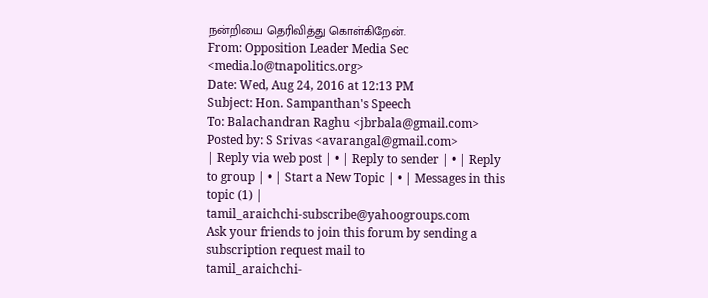நன்றியை தெரிவித்து கொள்கிறேன்.
From: Opposition Leader Media Sec <media.lo@tnapolitics.org>
Date: Wed, Aug 24, 2016 at 12:13 PM
Subject: Hon. Sampanthan's Speech
To: Balachandran Raghu <jbrbala@gmail.com>
Posted by: S Srivas <avarangal@gmail.com>
| Reply via web post | • | Reply to sender | • | Reply to group | • | Start a New Topic | • | Messages in this topic (1) |
tamil_araichchi-subscribe@yahoogroups.com
Ask your friends to join this forum by sending a subscription request mail to
tamil_araichchi-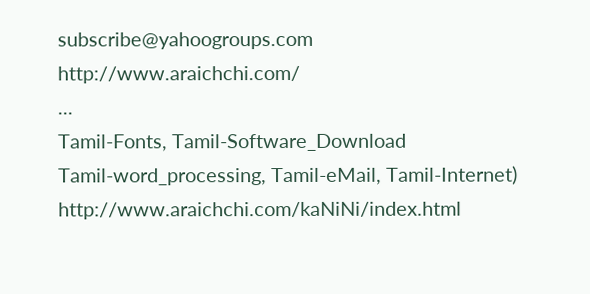subscribe@yahoogroups.com
http://www.araichchi.com/
...
Tamil-Fonts, Tamil-Software_Download
Tamil-word_processing, Tamil-eMail, Tamil-Internet)
http://www.araichchi.com/kaNiNi/index.html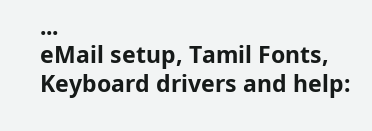...
eMail setup, Tamil Fonts, Keyboard drivers and help: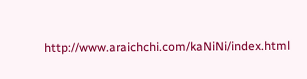http://www.araichchi.com/kaNiNi/index.html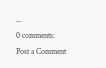...
0 comments:
Post a Comment